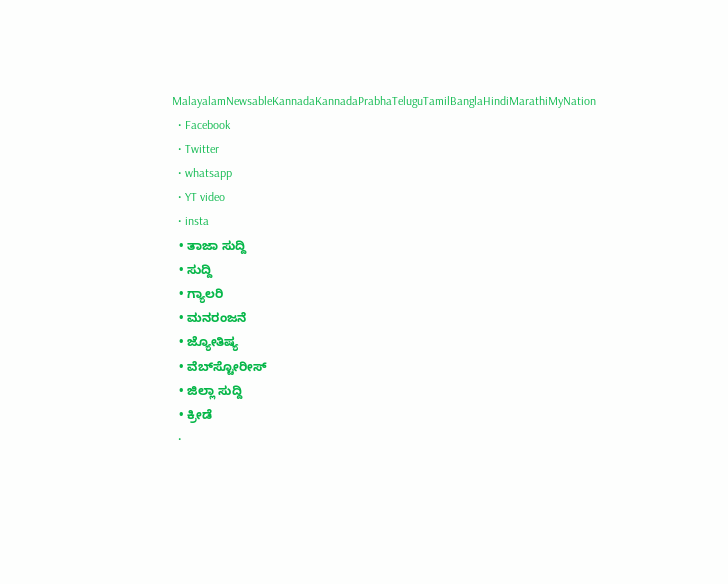MalayalamNewsableKannadaKannadaPrabhaTeluguTamilBanglaHindiMarathiMyNation
  • Facebook
  • Twitter
  • whatsapp
  • YT video
  • insta
  • ತಾಜಾ ಸುದ್ದಿ
  • ಸುದ್ದಿ
  • ಗ್ಯಾಲರಿ
  • ಮನರಂಜನೆ
  • ಜ್ಯೋತಿಷ್ಯ
  • ವೆಬ್‌ಸ್ಟೋರೀಸ್
  • ಜಿಲ್ಲಾ ಸುದ್ದಿ
  • ಕ್ರೀಡೆ
  •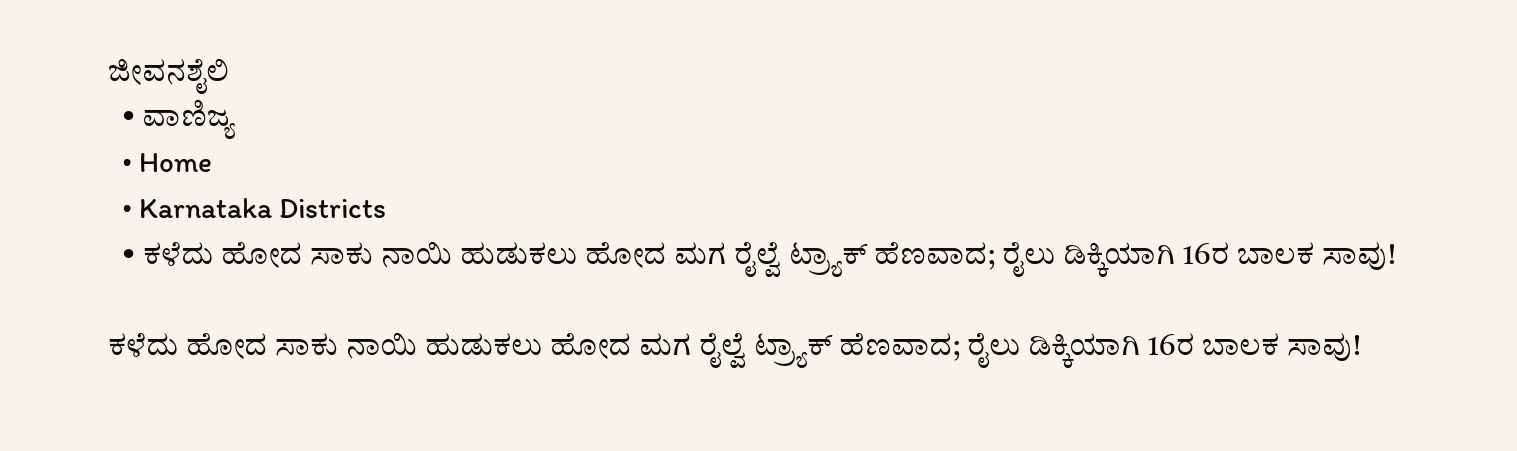ಜೀವನಶೈಲಿ
  • ವಾಣಿಜ್ಯ
  • Home
  • Karnataka Districts
  • ಕಳೆದು ಹೋದ ಸಾಕು ನಾಯಿ ಹುಡುಕಲು ಹೋದ ಮಗ ರೈಲ್ವೆ ಟ್ರ್ಯಾಕ್ ಹೆಣವಾದ; ರೈಲು ಡಿಕ್ಕಿಯಾಗಿ 16ರ ಬಾಲಕ ಸಾವು!

ಕಳೆದು ಹೋದ ಸಾಕು ನಾಯಿ ಹುಡುಕಲು ಹೋದ ಮಗ ರೈಲ್ವೆ ಟ್ರ್ಯಾಕ್ ಹೆಣವಾದ; ರೈಲು ಡಿಕ್ಕಿಯಾಗಿ 16ರ ಬಾಲಕ ಸಾವು!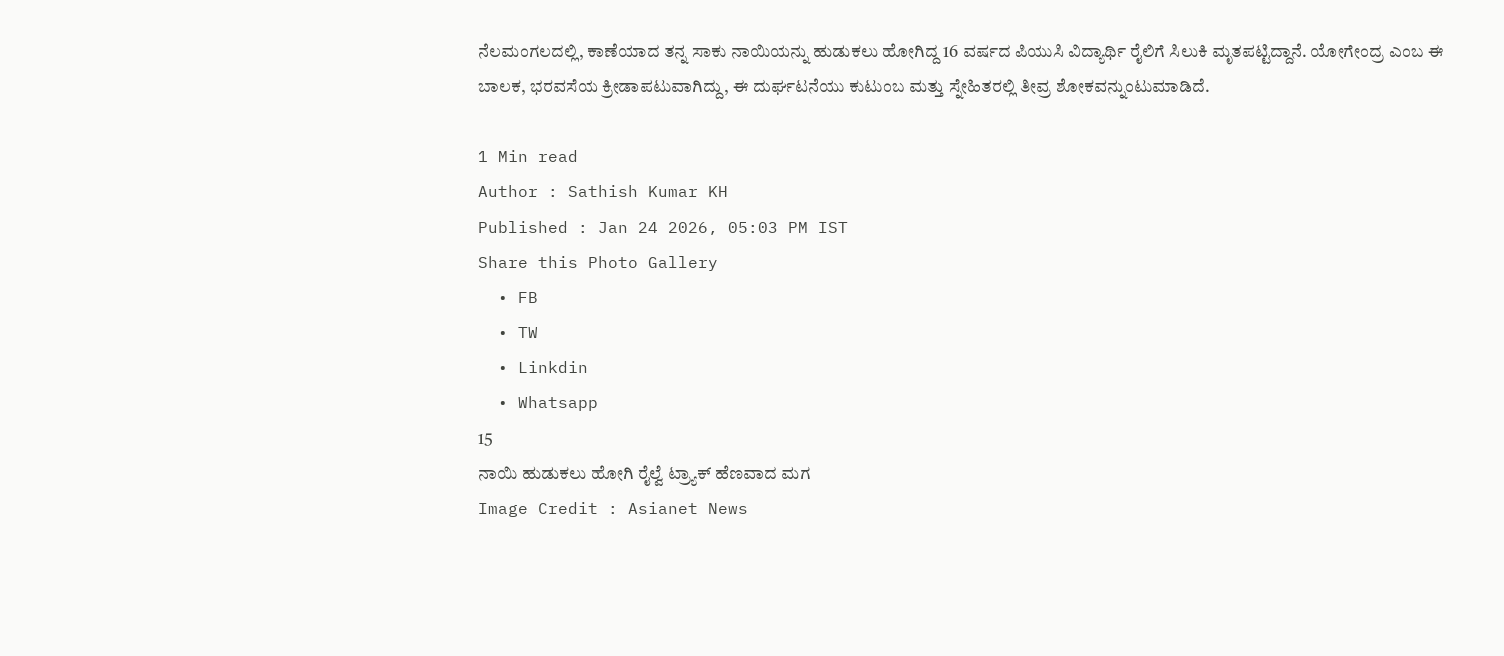ನೆಲಮಂಗಲದಲ್ಲಿ, ಕಾಣೆಯಾದ ತನ್ನ ಸಾಕು ನಾಯಿಯನ್ನು ಹುಡುಕಲು ಹೋಗಿದ್ದ 16 ವರ್ಷದ ಪಿಯುಸಿ ವಿದ್ಯಾರ್ಥಿ ರೈಲಿಗೆ ಸಿಲುಕಿ ಮೃತಪಟ್ಟಿದ್ದಾನೆ. ಯೋಗೇಂದ್ರ ಎಂಬ ಈ ಬಾಲಕ, ಭರವಸೆಯ ಕ್ರೀಡಾಪಟುವಾಗಿದ್ದು, ಈ ದುರ್ಘಟನೆಯು ಕುಟುಂಬ ಮತ್ತು ಸ್ನೇಹಿತರಲ್ಲಿ ತೀವ್ರ ಶೋಕವನ್ನುಂಟುಮಾಡಿದೆ.

1 Min read
Author : Sathish Kumar KH
Published : Jan 24 2026, 05:03 PM IST
Share this Photo Gallery
  • FB
  • TW
  • Linkdin
  • Whatsapp
15
ನಾಯಿ ಹುಡುಕಲು ಹೋಗಿ ರೈಲ್ವೆ ಟ್ರ್ಯಾಕ್ ಹೆಣವಾದ ಮಗ
Image Credit : Asianet News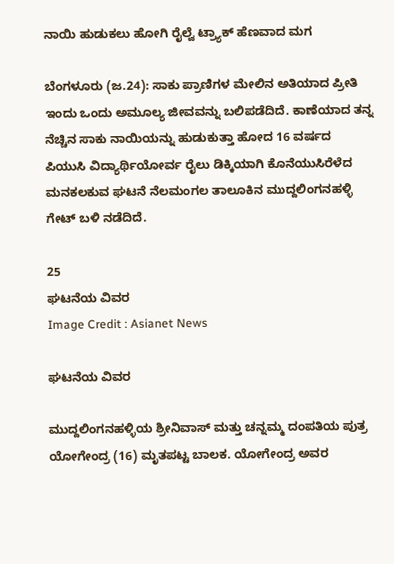ನಾಯಿ ಹುಡುಕಲು ಹೋಗಿ ರೈಲ್ವೆ ಟ್ರ್ಯಾಕ್ ಹೆಣವಾದ ಮಗ

ಬೆಂಗಳೂರು (ಜ.24): ಸಾಕು ಪ್ರಾಣಿಗಳ ಮೇಲಿನ ಅತಿಯಾದ ಪ್ರೀತಿ ಇಂದು ಒಂದು ಅಮೂಲ್ಯ ಜೀವವನ್ನು ಬಲಿಪಡೆದಿದೆ. ಕಾಣೆಯಾದ ತನ್ನ ನೆಚ್ಚಿನ ಸಾಕು ನಾಯಿಯನ್ನು ಹುಡುಕುತ್ತಾ ಹೋದ 16 ವರ್ಷದ ಪಿಯುಸಿ ವಿದ್ಯಾರ್ಥಿಯೋರ್ವ ರೈಲು ಡಿಕ್ಕಿಯಾಗಿ ಕೊನೆಯುಸಿರೆಳೆದ ಮನಕಲಕುವ ಘಟನೆ ನೆಲಮಂಗಲ ತಾಲೂಕಿನ ಮುದ್ದಲಿಂಗನಹಳ್ಳಿ ಗೇಟ್ ಬಳಿ ನಡೆದಿದೆ.

25
ಘಟನೆಯ ವಿವರ
Image Credit : Asianet News

ಘಟನೆಯ ವಿವರ

ಮುದ್ದಲಿಂಗನಹಳ್ಳಿಯ ಶ್ರೀನಿವಾಸ್ ಮತ್ತು ಚನ್ನಮ್ಮ ದಂಪತಿಯ ಪುತ್ರ ಯೋಗೇಂದ್ರ (16) ಮೃತಪಟ್ಟ ಬಾಲಕ. ಯೋಗೇಂದ್ರ ಅವರ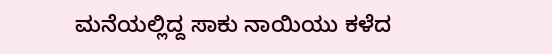ಮನೆಯಲ್ಲಿದ್ದ ಸಾಕು ನಾಯಿಯು ಕಳೆದ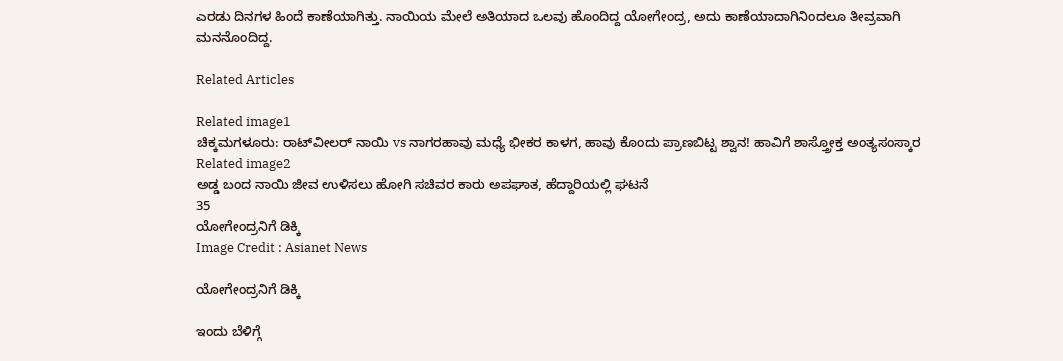ಎರಡು ದಿನಗಳ ಹಿಂದೆ ಕಾಣೆಯಾಗಿತ್ತು. ನಾಯಿಯ ಮೇಲೆ ಅತಿಯಾದ ಒಲವು ಹೊಂದಿದ್ದ ಯೋಗೇಂದ್ರ, ಅದು ಕಾಣೆಯಾದಾಗಿನಿಂದಲೂ ತೀವ್ರವಾಗಿ ಮನನೊಂದಿದ್ದ.

Related Articles

Related image1
ಚಿಕ್ಕಮಗಳೂರು: ರಾಟ್‌ವೀಲರ್ ನಾಯಿ vs ನಾಗರಹಾವು ಮಧ್ಯೆ ಭೀಕರ ಕಾಳಗ, ಹಾವು ಕೊಂದು ಪ್ರಾಣಬಿಟ್ಟ ಶ್ವಾನ! ಹಾವಿಗೆ ಶಾಸ್ತ್ರೋಕ್ತ ಅಂತ್ಯಸಂಸ್ಕಾರ
Related image2
ಅಡ್ಡ ಬಂದ ನಾಯಿ ಜೀವ ಉಳಿಸಲು ಹೋಗಿ ಸಚಿವರ ಕಾರು ಅಪಘಾತ, ಹೆದ್ದಾರಿಯಲ್ಲಿ ಘಟನೆ
35
ಯೋಗೇಂದ್ರನಿಗೆ ಡಿಕ್ಕಿ
Image Credit : Asianet News

ಯೋಗೇಂದ್ರನಿಗೆ ಡಿಕ್ಕಿ

ಇಂದು ಬೆಳಿಗ್ಗೆ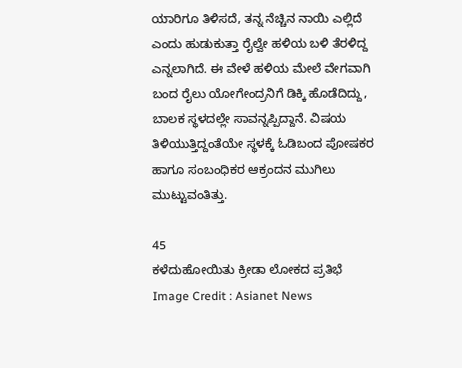ಯಾರಿಗೂ ತಿಳಿಸದೆ, ತನ್ನ ನೆಚ್ಚಿನ ನಾಯಿ ಎಲ್ಲಿದೆ ಎಂದು ಹುಡುಕುತ್ತಾ ರೈಲ್ವೇ ಹಳಿಯ ಬಳಿ ತೆರಳಿದ್ದ ಎನ್ನಲಾಗಿದೆ. ಈ ವೇಳೆ ಹಳಿಯ ಮೇಲೆ ವೇಗವಾಗಿ ಬಂದ ರೈಲು ಯೋಗೇಂದ್ರನಿಗೆ ಡಿಕ್ಕಿ ಹೊಡೆದಿದ್ದು, ಬಾಲಕ ಸ್ಥಳದಲ್ಲೇ ಸಾವನ್ನಪ್ಪಿದ್ದಾನೆ. ವಿಷಯ ತಿಳಿಯುತ್ತಿದ್ದಂತೆಯೇ ಸ್ಥಳಕ್ಕೆ ಓಡಿಬಂದ ಪೋಷಕರ ಹಾಗೂ ಸಂಬಂಧಿಕರ ಆಕ್ರಂದನ ಮುಗಿಲು ಮುಟ್ಟುವಂತಿತ್ತು.

45
ಕಳೆದುಹೋಯಿತು ಕ್ರೀಡಾ ಲೋಕದ ಪ್ರತಿಭೆ
Image Credit : Asianet News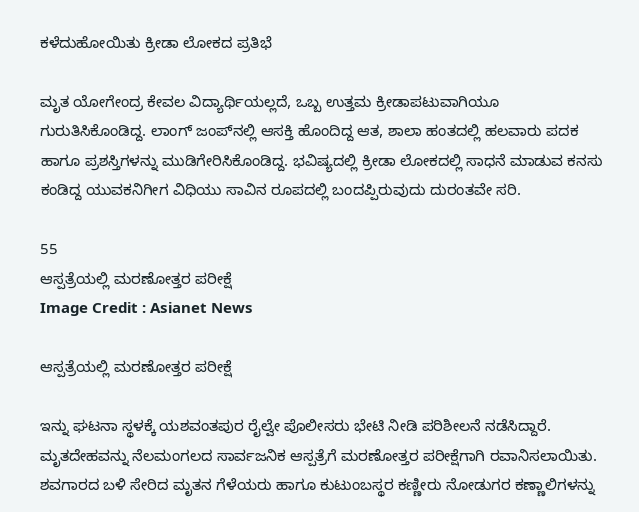ಕಳೆದುಹೋಯಿತು ಕ್ರೀಡಾ ಲೋಕದ ಪ್ರತಿಭೆ

ಮೃತ ಯೋಗೇಂದ್ರ ಕೇವಲ ವಿದ್ಯಾರ್ಥಿಯಲ್ಲದೆ, ಒಬ್ಬ ಉತ್ತಮ ಕ್ರೀಡಾಪಟುವಾಗಿಯೂ ಗುರುತಿಸಿಕೊಂಡಿದ್ದ. ಲಾಂಗ್ ಜಂಪ್‌ನಲ್ಲಿ ಆಸಕ್ತಿ ಹೊಂದಿದ್ದ ಆತ, ಶಾಲಾ ಹಂತದಲ್ಲಿ ಹಲವಾರು ಪದಕ ಹಾಗೂ ಪ್ರಶಸ್ತಿಗಳನ್ನು ಮುಡಿಗೇರಿಸಿಕೊಂಡಿದ್ದ. ಭವಿಷ್ಯದಲ್ಲಿ ಕ್ರೀಡಾ ಲೋಕದಲ್ಲಿ ಸಾಧನೆ ಮಾಡುವ ಕನಸು ಕಂಡಿದ್ದ ಯುವಕನಿಗೀಗ ವಿಧಿಯು ಸಾವಿನ ರೂಪದಲ್ಲಿ ಬಂದಪ್ಪಿರುವುದು ದುರಂತವೇ ಸರಿ.

55
ಆಸ್ಪತ್ರೆಯಲ್ಲಿ ಮರಣೋತ್ತರ ಪರೀಕ್ಷೆ
Image Credit : Asianet News

ಆಸ್ಪತ್ರೆಯಲ್ಲಿ ಮರಣೋತ್ತರ ಪರೀಕ್ಷೆ

ಇನ್ನು ಘಟನಾ ಸ್ಥಳಕ್ಕೆ ಯಶವಂತಪುರ ರೈಲ್ವೇ ಪೊಲೀಸರು ಭೇಟಿ ನೀಡಿ ಪರಿಶೀಲನೆ ನಡೆಸಿದ್ದಾರೆ. ಮೃತದೇಹವನ್ನು ನೆಲಮಂಗಲದ ಸಾರ್ವಜನಿಕ ಆಸ್ಪತ್ರೆಗೆ ಮರಣೋತ್ತರ ಪರೀಕ್ಷೆಗಾಗಿ ರವಾನಿಸಲಾಯಿತು. ಶವಗಾರದ ಬಳಿ ಸೇರಿದ ಮೃತನ ಗೆಳೆಯರು ಹಾಗೂ ಕುಟುಂಬಸ್ಥರ ಕಣ್ಣೀರು ನೋಡುಗರ ಕಣ್ಣಾಲಿಗಳನ್ನು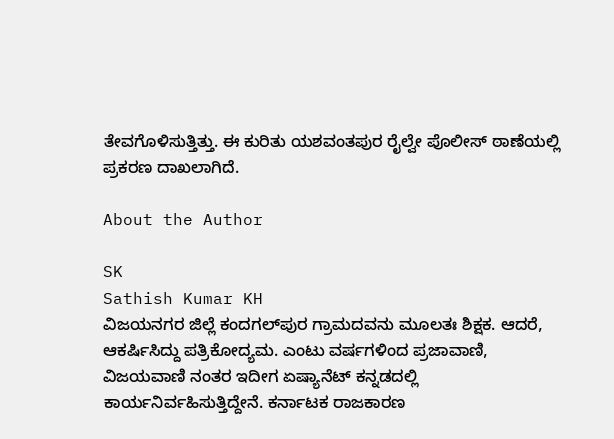ತೇವಗೊಳಿಸುತ್ತಿತ್ತು. ಈ ಕುರಿತು ಯಶವಂತಪುರ ರೈಲ್ವೇ ಪೊಲೀಸ್ ಠಾಣೆಯಲ್ಲಿ ಪ್ರಕರಣ ದಾಖಲಾಗಿದೆ.

About the Author

SK
Sathish Kumar KH
ವಿಜಯನಗರ ಜಿಲ್ಲೆ ಕಂದಗಲ್‌ಪುರ ಗ್ರಾಮದವನು ಮೂಲತಃ ಶಿಕ್ಷಕ. ಆದರೆ, ಆಕರ್ಷಿಸಿದ್ದು ಪತ್ರಿಕೋದ್ಯಮ. ಎಂಟು ವರ್ಷಗಳಿಂದ ಪ್ರಜಾವಾಣಿ, ವಿಜಯವಾಣಿ ನಂತರ ಇದೀಗ ಏಷ್ಯಾನೆಟ್ ಕನ್ನಡದಲ್ಲಿ ಕಾರ್ಯನಿರ್ವಹಿಸುತ್ತಿದ್ದೇನೆ. ಕರ್ನಾಟಕ ರಾಜಕಾರಣ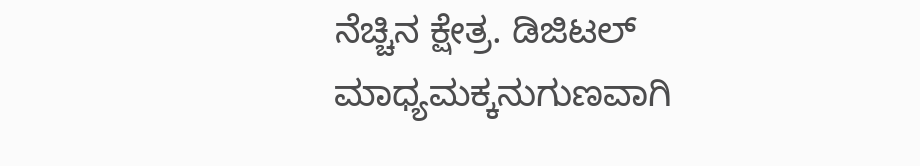ನೆಚ್ಚಿನ ಕ್ಷೇತ್ರ. ಡಿಜಿಟಲ್ ಮಾಧ್ಯಮಕ್ಕನುಗುಣವಾಗಿ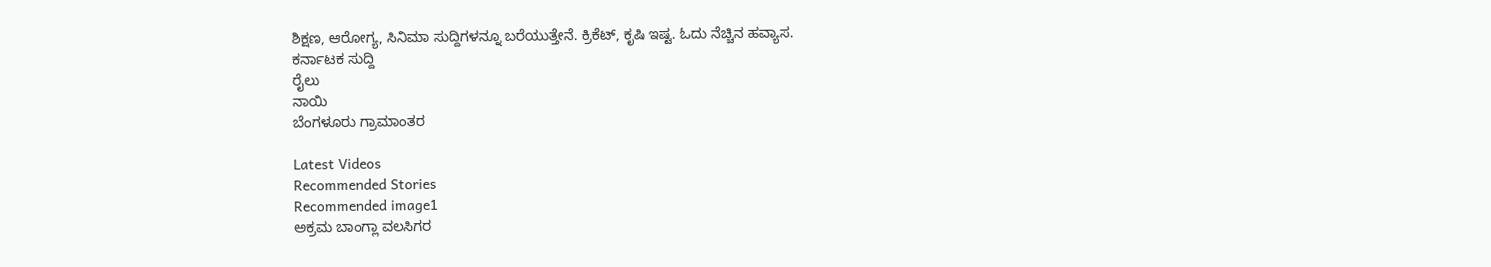ಶಿಕ್ಷಣ, ಆರೋಗ್ಯ, ಸಿನಿಮಾ ಸುದ್ದಿಗಳನ್ನೂ ಬರೆಯುತ್ತೇನೆ. ಕ್ರಿಕೆಟ್, ಕೃಷಿ ಇಷ್ಟ. ಓದು ನೆಚ್ಚಿನ ಹವ್ಯಾಸ.
ಕರ್ನಾಟಕ ಸುದ್ದಿ
ರೈಲು
ನಾಯಿ
ಬೆಂಗಳೂರು ಗ್ರಾಮಾಂತರ

Latest Videos
Recommended Stories
Recommended image1
ಅಕ್ರಮ ಬಾಂಗ್ಲಾ ವಲಸಿಗರ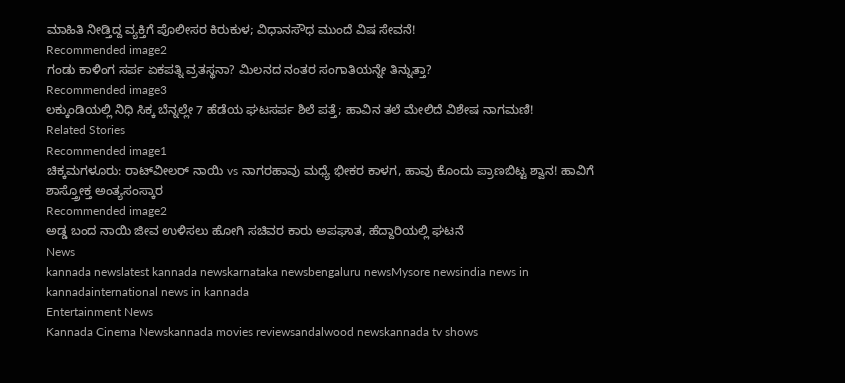ಮಾಹಿತಿ ನೀಡ್ತಿದ್ದ ವ್ಯಕ್ತಿಗೆ ಪೊಲೀಸರ ಕಿರುಕುಳ; ವಿಧಾನಸೌಧ ಮುಂದೆ ವಿಷ ಸೇವನೆ!
Recommended image2
ಗಂಡು ಕಾಳಿಂಗ ಸರ್ಪ ಏಕಪತ್ನಿ ವ್ರತಸ್ಥನಾ? ಮಿಲನದ ನಂತರ ಸಂಗಾತಿಯನ್ನೇ ತಿನ್ನುತ್ತಾ?
Recommended image3
ಲಕ್ಕುಂಡಿಯಲ್ಲಿ ನಿಧಿ ಸಿಕ್ಕ ಬೆನ್ನಲ್ಲೇ 7 ಹೆಡೆಯ ಘಟಸರ್ಪ ಶಿಲೆ ಪತ್ತೆ; ಹಾವಿನ ತಲೆ ಮೇಲಿದೆ ವಿಶೇಷ ನಾಗಮಣಿ!
Related Stories
Recommended image1
ಚಿಕ್ಕಮಗಳೂರು: ರಾಟ್‌ವೀಲರ್ ನಾಯಿ vs ನಾಗರಹಾವು ಮಧ್ಯೆ ಭೀಕರ ಕಾಳಗ, ಹಾವು ಕೊಂದು ಪ್ರಾಣಬಿಟ್ಟ ಶ್ವಾನ! ಹಾವಿಗೆ ಶಾಸ್ತ್ರೋಕ್ತ ಅಂತ್ಯಸಂಸ್ಕಾರ
Recommended image2
ಅಡ್ಡ ಬಂದ ನಾಯಿ ಜೀವ ಉಳಿಸಲು ಹೋಗಿ ಸಚಿವರ ಕಾರು ಅಪಘಾತ, ಹೆದ್ದಾರಿಯಲ್ಲಿ ಘಟನೆ
News
kannada newslatest kannada newskarnataka newsbengaluru newsMysore newsindia news in kannadainternational news in kannada
Entertainment News
Kannada Cinema Newskannada movies reviewsandalwood newskannada tv shows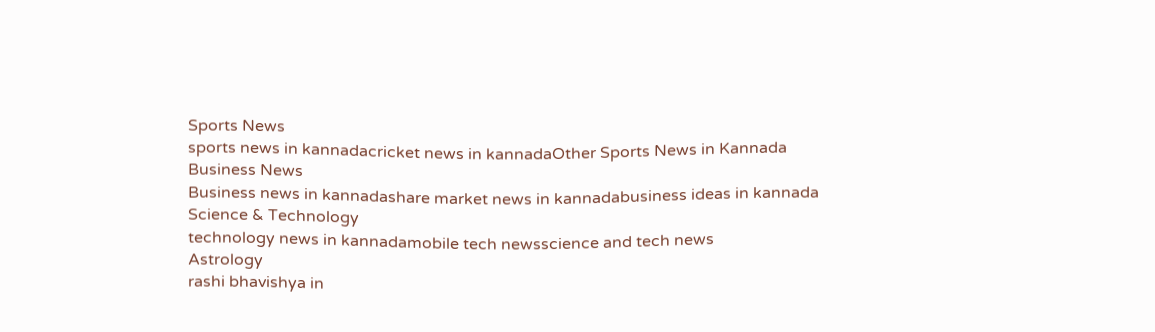Sports News
sports news in kannadacricket news in kannadaOther Sports News in Kannada
Business News
Business news in kannadashare market news in kannadabusiness ideas in kannada
Science & Technology
technology news in kannadamobile tech newsscience and tech news
Astrology
rashi bhavishya in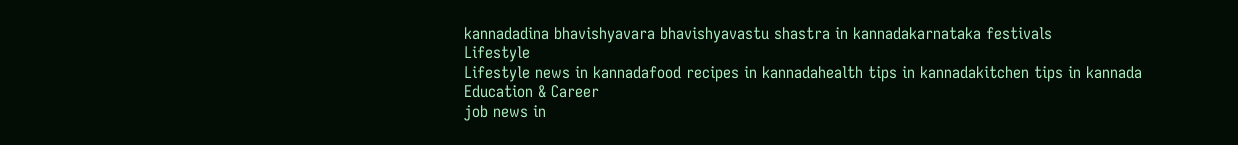kannadadina bhavishyavara bhavishyavastu shastra in kannadakarnataka festivals
Lifestyle
Lifestyle news in kannadafood recipes in kannadahealth tips in kannadakitchen tips in kannada
Education & Career
job news in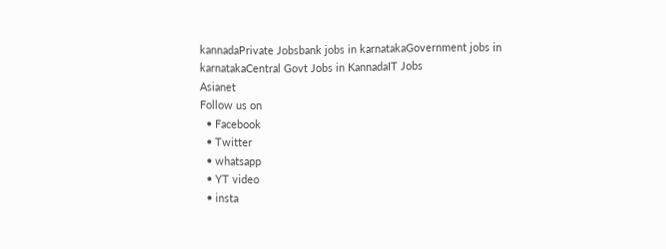kannadaPrivate Jobsbank jobs in karnatakaGovernment jobs in karnatakaCentral Govt Jobs in KannadaIT Jobs
Asianet
Follow us on
  • Facebook
  • Twitter
  • whatsapp
  • YT video
  • insta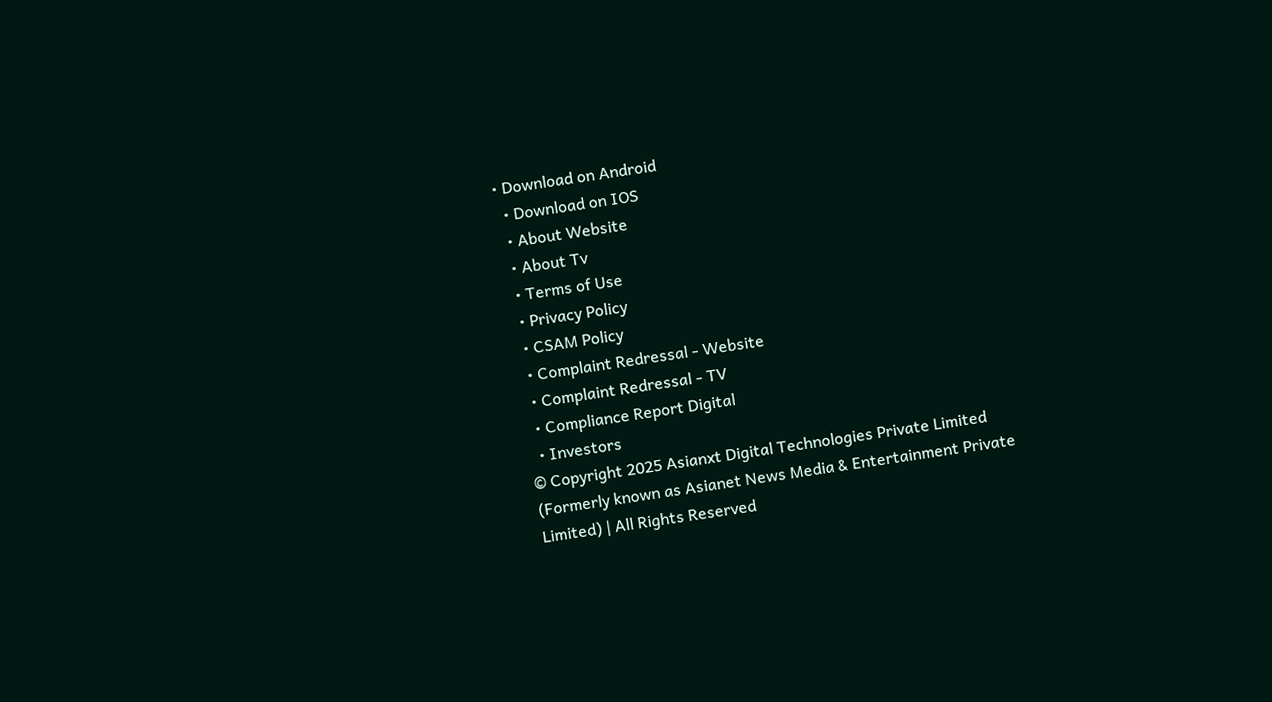• Download on Android
  • Download on IOS
  • About Website
  • About Tv
  • Terms of Use
  • Privacy Policy
  • CSAM Policy
  • Complaint Redressal - Website
  • Complaint Redressal - TV
  • Compliance Report Digital
  • Investors
© Copyright 2025 Asianxt Digital Technologies Private Limited (Formerly known as Asianet News Media & Entertainment Private Limited) | All Rights Reserved